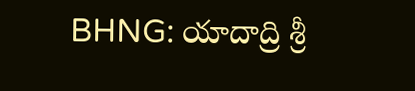BHNG: యాదాద్రి శ్రీ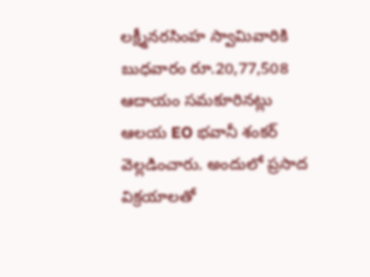లక్ష్మీనరసింహ స్వామివారికి బుధవారం రూ.20,77,508 ఆదాయం సమకూరినట్లు ఆలయ EO భవానీ శంకర్ వెల్లడించారు. అందులో ప్రసాద విక్రయాలతో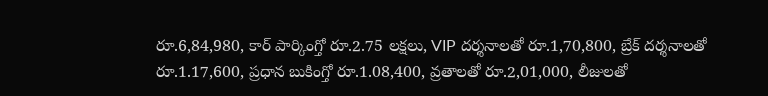రూ.6,84,980, కార్ పార్కింగ్తో రూ.2.75 లక్షలు, VIP దర్శనాలతో రూ.1,70,800, బ్రేక్ దర్శనాలతో రూ.1.17,600, ప్రధాన బుకింగ్తో రూ.1.08,400, వ్రతాలతో రూ.2,01,000, లీజులతో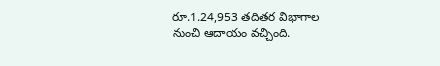రూ.1.24,953 తదితర విభాగాల నుంచి ఆదాయం వచ్చింది.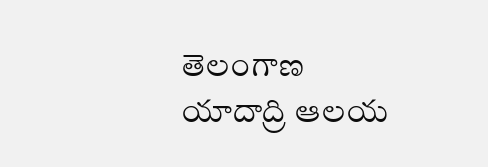తెలంగాణ
యాదాద్రి ఆలయ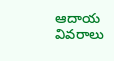ఆదాయ వివరాలు